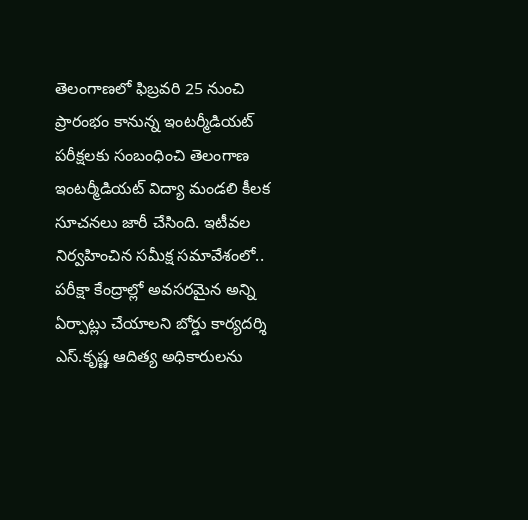తెలంగాణలో ఫిబ్రవరి 25 నుంచి ప్రారంభం కానున్న ఇంటర్మీడియట్ పరీక్షలకు సంబంధించి తెలంగాణ ఇంటర్మీడియట్ విద్యా మండలి కీలక సూచనలు జారీ చేసింది. ఇటీవల నిర్వహించిన సమీక్ష సమావేశంలో.. పరీక్షా కేంద్రాల్లో అవసరమైన అన్ని ఏర్పాట్లు చేయాలని బోర్డు కార్యదర్శి ఎస్.కృష్ణ ఆదిత్య అధికారులను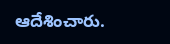ఆదేశించారు.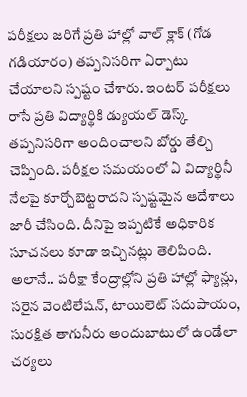పరీక్షలు జరిగే ప్రతి హాల్లో వాల్ క్లాక్ (గోడ గడియారం) తప్పనిసరిగా ఏర్పాటు చేయాలని స్పష్టం చేశారు. ఇంటర్ పరీక్షలు రాసే ప్రతి విద్యార్థికి డ్యుయల్ డెస్క్ తప్పనిసరిగా అందించాలని బోర్డు తేల్చి చెప్పింది. పరీక్షల సమయంలో ఏ విద్యార్థినీ నేలపై కూర్చోబెట్టరాదని స్పష్టమైన ఆదేశాలు జారీ చేసింది. దీనిపై ఇప్పటికే అధికారిక సూచనలు కూడా ఇచ్చినట్లు తెలిపింది. అలానే.. పరీక్షా కేంద్రాల్లోని ప్రతి హాల్లో ఫ్యాన్లు, సరైన వెంటిలేషన్, టాయిలెట్ సదుపాయం, సురక్షిత తాగునీరు అందుబాటులో ఉండేలా చర్యలు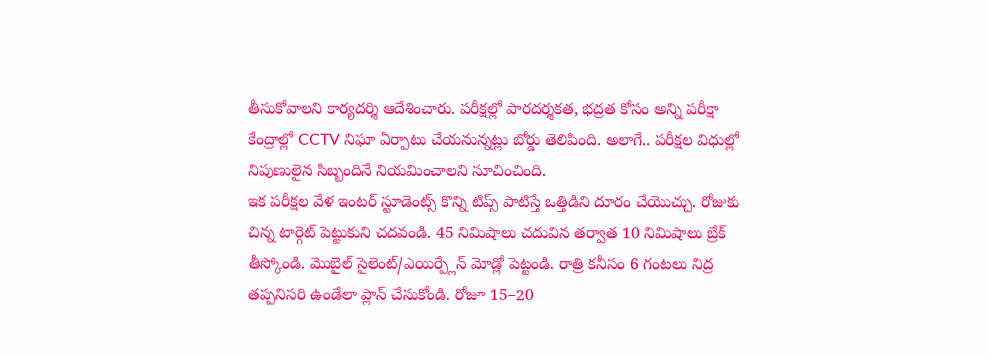తీసుకోవాలని కార్యదర్శి ఆదేశించారు. పరీక్షల్లో పారదర్శకత, భద్రత కోసం అన్ని పరీక్షా కేంద్రాల్లో CCTV నిఘా ఏర్పాటు చేయనున్నట్లు బోర్డు తెలిపింది. అలాగే.. పరీక్షల విధుల్లో నిపుణులైన సిబ్బందినే నియమించాలని సూచించింది.
ఇక పరీక్షల వేళ ఇంటర్ స్టూడెంట్స్ కొన్ని టిప్స్ పాటిస్తే ఒత్తిడిని దూరం చేయొచ్చు. రోజుకు చిన్న టార్గెట్ పెట్టుకుని చదవండి. 45 నిమిషాలు చదువిన తర్వాత 10 నిమిషాలు బ్రేక్ తీస్కోండి. మొబైల్ సైలెంట్/ఎయిర్ప్లేన్ మోడ్లో పెట్టండి. రాత్రి కనీసం 6 గంటలు నిద్ర తప్పనిసరి ఉండేలా ప్లాన్ చేసుకోండి. రోజూ 15–20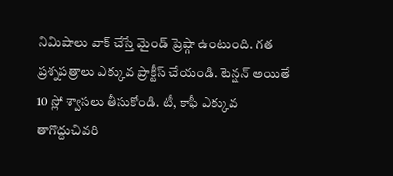నిమిషాలు వాక్ చేస్తే మైండ్ ప్రెష్గా ఉంటుంది. గత ప్రశ్నపత్రాలు ఎక్కువ ప్రాక్టీస్ చేయండి. టెన్షన్ అయితే 10 స్లో శ్వాసలు తీసుకోండి. టీ, కాఫీ ఎక్కువ తాగొద్దుచివరి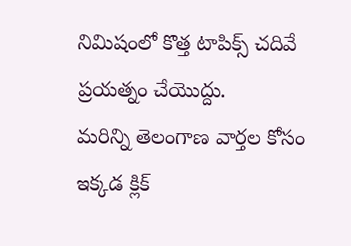నిమిషంలో కొత్త టాపిక్స్ చదివే ప్రయత్నం చేయొద్దు.
మరిన్ని తెలంగాణ వార్తల కోసం ఇక్కడ క్లిక్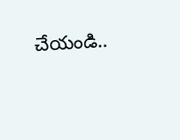చేయండి..